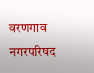वरणगाव नगरपरिषद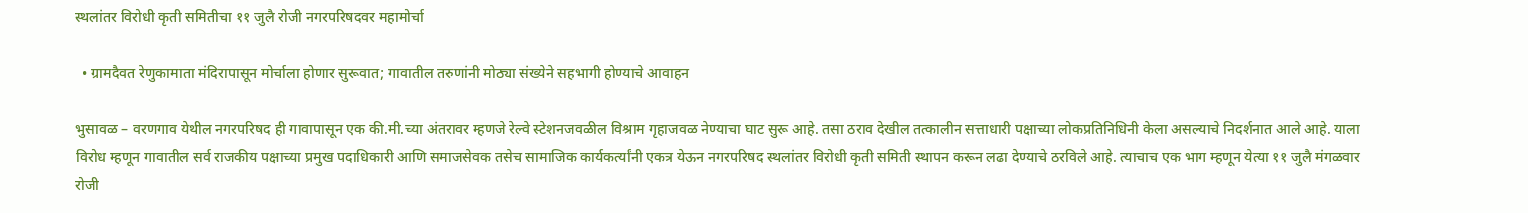स्थलांतर विरोधी कृती समितीचा ११ जुलै रोजी नगरपरिषदवर महामोर्चा

  • ग्रामदैवत रेणुकामाता मंदिरापासून मोर्चाला होणार सुरूवात; गावातील तरुणांनी मोठ्या संख्येने सहभागी होण्याचे आवाहन

भुसावळ – वरणगाव येथील नगरपरिषद ही गावापासून एक की.मी.च्या अंतरावर म्हणजे रेल्वे स्टेशनजवळील विश्राम गृहाजवळ नेण्याचा घाट सुरू आहे. तसा ठराव देखील तत्कालीन सत्ताधारी पक्षाच्या लोकप्रतिनिधिनी केला असल्याचे निदर्शनात आले आहे. याला विरोध म्हणून गावातील सर्व राजकीय पक्षाच्या प्रमुख पदाधिकारी आणि समाजसेवक तसेच सामाजिक कार्यकर्त्यांनी एकत्र येऊन नगरपरिषद स्थलांतर विरोधी कृती समिती स्थापन करून लढा देण्याचे ठरविले आहे. त्याचाच एक भाग म्हणून येत्या ११ जुलै मंगळवार रोजी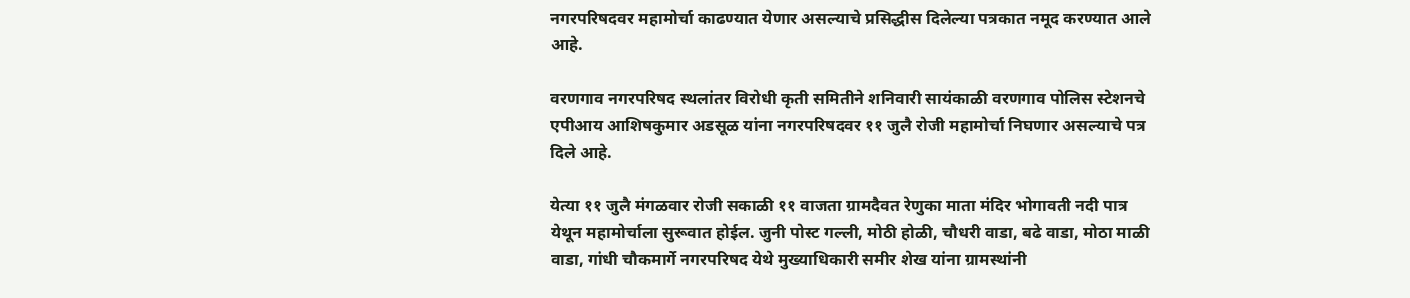नगरपरिषदवर महामोर्चा काढण्यात येणार असल्याचे प्रसिद्धीस दिलेल्या पत्रकात नमूद करण्यात आले आहे.

वरणगाव नगरपरिषद स्थलांतर विरोधी कृती समितीने शनिवारी सायंकाळी वरणगाव पोलिस स्टेशनचे एपीआय आशिषकुमार अडसूळ यांना नगरपरिषदवर ११ जुलै रोजी महामोर्चा निघणार असल्याचे पत्र दिले आहे.

येत्या ११ जुलै मंगळवार रोजी सकाळी ११ वाजता ग्रामदैवत रेणुका माता मंदिर भोगावती नदी पात्र येथून महामोर्चाला सुरूवात होईल. जुनी पोस्ट गल्ली, मोठी होळी, चौधरी वाडा, बढे वाडा, मोठा माळी वाडा, गांधी चौकमार्गे नगरपरिषद येथे मुख्याधिकारी समीर शेख यांना ग्रामस्थांनी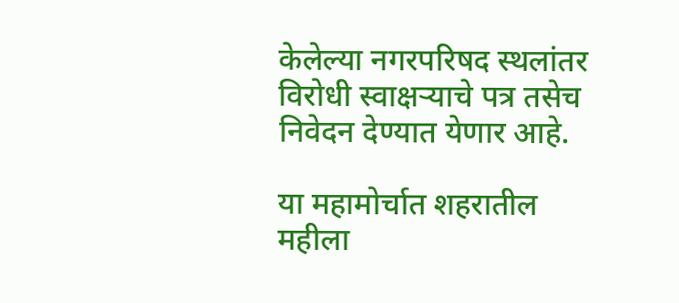केलेल्या नगरपरिषद स्थलांतर विरोधी स्वाक्षऱ्याचे पत्र तसेच निवेदन देण्यात येणार आहे.

या महामोर्चात शहरातील महीला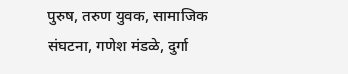पुरुष, तरुण युवक, सामाजिक संघटना, गणेश मंडळे, दुर्गा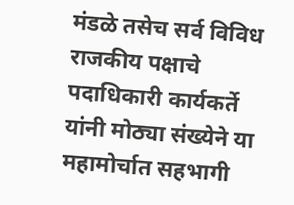मंडळे तसेच सर्व विविध राजकीय पक्षाचे पदाधिकारी कार्यकर्ते यांनी मोठ्या संख्येने या महामोर्चात सहभागी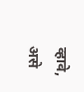व्हावे, असे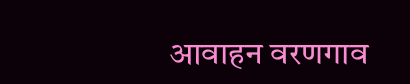आवाहन वरणगाव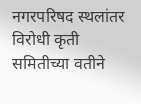नगरपरिषद स्थलांतर विरोधी कृती समितीच्या वतीने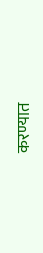करण्यात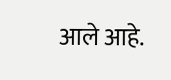आले आहे.